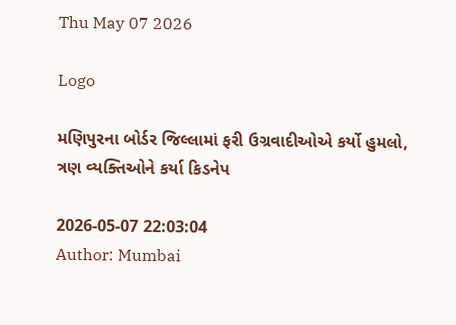Thu May 07 2026

Logo

મણિપુરના બોર્ડર જિલ્લામાં ફરી ઉગ્રવાદીઓએ કર્યો હુમલો, ત્રણ વ્યક્તિઓને કર્યા કિડનેપ

2026-05-07 22:03:04
Author: Mumbai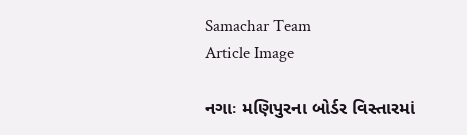Samachar Team
Article Image

નગાઃ મણિપુરના બોર્ડર વિસ્તારમાં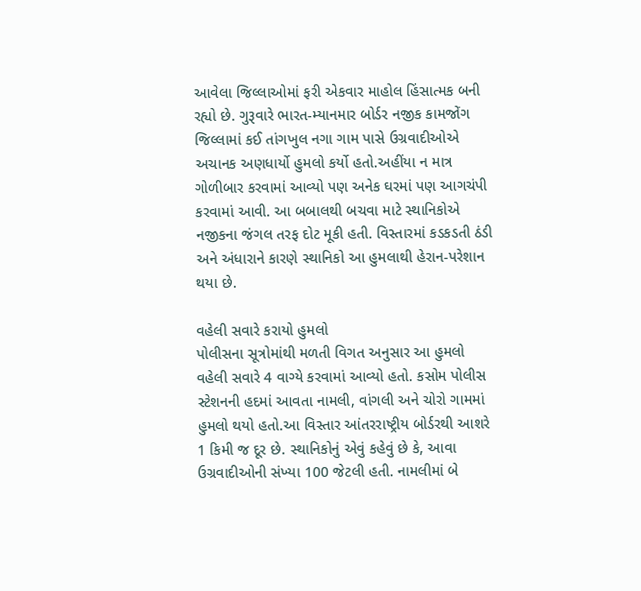આવેલા જિલ્લાઓમાં ફરી એકવાર માહોલ હિંસાત્મક બની રહ્યો છે. ગુરૂવારે ભારત-મ્યાનમાર બોર્ડર નજીક કામજોંગ જિલ્લામાં કઈ તાંગખુલ નગા ગામ પાસે ઉગ્રવાદીઓએ અચાનક અણધાર્યો હુમલો કર્યો હતો.અહીંયા ન માત્ર ગોળીબાર કરવામાં આવ્યો પણ અનેક ઘરમાં પણ આગચંપી કરવામાં આવી. આ બબાલથી બચવા માટે સ્થાનિકોએ નજીકના જંગલ તરફ દોટ મૂકી હતી. વિસ્તારમાં કડકડતી ઠંડી અને અંધારાને કારણે સ્થાનિકો આ હુમલાથી હેરાન-પરેશાન થયા છે.

વહેલી સવારે કરાયો હુમલો
પોલીસના સૂત્રોમાંથી મળતી વિગત અનુસાર આ હુમલો વહેલી સવારે 4 વાગ્યે કરવામાં આવ્યો હતો. કસોમ પોલીસ સ્ટેશનની હદમાં આવતા નામલી, વાંગલી અને ચોરો ગામમાં હુમલો થયો હતો.આ વિસ્તાર આંતરરાષ્ટ્રીય બોર્ડરથી આશરે 1 કિમી જ દૂર છે. સ્થાનિકોનું એવું કહેવું છે કે, આવા ઉગ્રવાદીઓની સંખ્યા 100 જેટલી હતી. નામલીમાં બે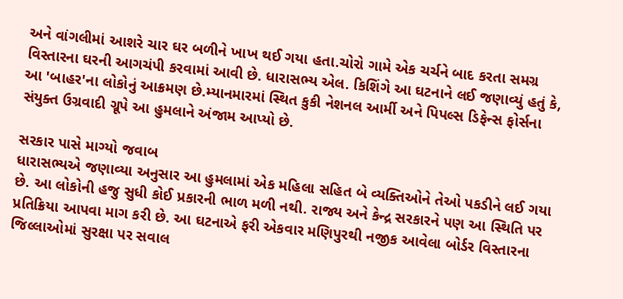અને વાંગલીમાં આશરે ચાર ઘર બળીને ખાખ થઈ ગયા હતા.ચોરો ગામે એક ચર્ચને બાદ કરતા સમગ્ર વિસ્તારના ઘરની આગચંપી કરવામાં આવી છે. ધારાસભ્ય એલ. કિશિંગે આ ઘટનાને લઈ જણાવ્યું હતું કે, આ 'બાહર'ના લોકોનું આક્રમણ છે.મ્યાનમારમાં સ્થિત કુકી નેશનલ આર્મી અને પિપલ્સ ડિફેન્સ ફોર્સના સંયુક્ત ઉગ્રવાદી ગ્રૂપે આ હુમલાને અંજામ આપ્યો છે.

સરકાર પાસે માગ્યો જવાબ
ધારાસભ્યએ જણાવ્યા અનુસાર આ હુમલામાં એક મહિલા સહિત બે વ્યક્તિઓને તેઓ પકડીને લઈ ગયા છે. આ લોકોની હજુ સુધી કોઈ પ્રકારની ભાળ મળી નથી. રાજ્ય અને કેન્દ્ર સરકારને પણ આ સ્થિતિ પર પ્રતિક્રિયા આપવા માગ કરી છે. આ ઘટનાએ ફરી એકવાર મણિપુરથી નજીક આવેલા બોર્ડર વિસ્તારના જિલ્લાઓમાં સુરક્ષા પર સવાલ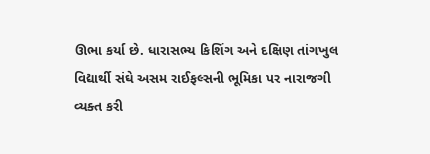ઊભા કર્યા છે. ધારાસભ્ય કિશિંગ અને દક્ષિણ તાંગખુલ વિદ્યાર્થી સંઘે અસમ રાઈફલ્સની ભૂમિકા પર નારાજગી વ્યક્ત કરી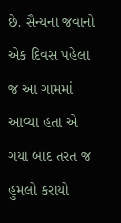છે. સૈન્યના જવાનો એક દિવસ પહેલા જ આ ગામમાં આવ્યા હતા એ ગયા બાદ તરત જ હુમલો કરાયો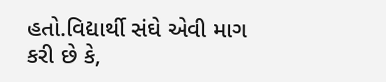હતો.વિદ્યાર્થી સંઘે એવી માગ કરી છે કે,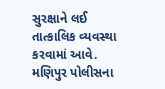સુરક્ષાને લઈ તાત્કાલિક વ્યવસ્થા કરવામાં આવે. મણિપુર પોલીસના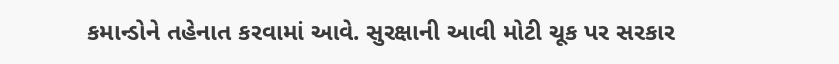કમાન્ડોને તહેનાત કરવામાં આવે. સુરક્ષાની આવી મોટી ચૂક પર સરકાર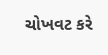ચોખવટ કરે